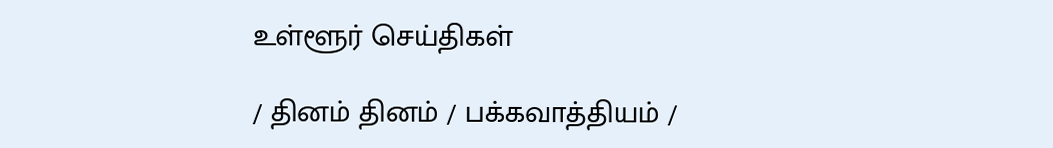உள்ளூர் செய்திகள்

/ தினம் தினம் / பக்கவாத்தியம் /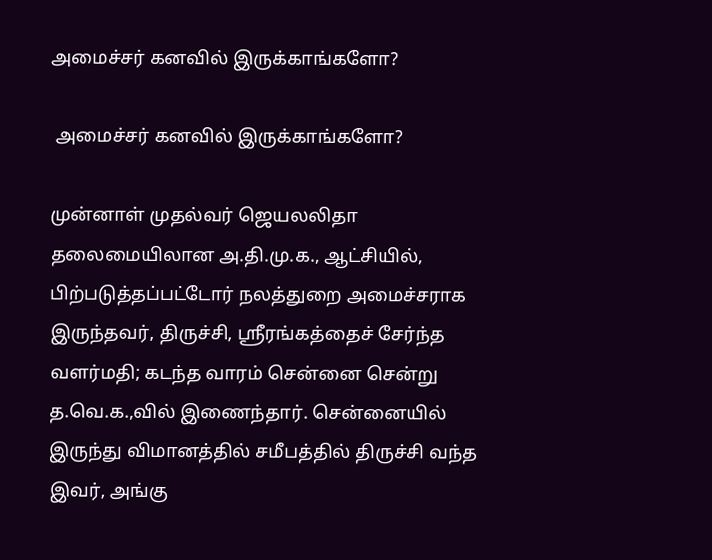அமைச்சர் கனவில் இருக்காங்களோ?

 அமைச்சர் கனவில் இருக்காங்களோ?

முன்னாள் முதல்வர் ஜெயலலிதா தலைமையிலான அ.தி.மு.க., ஆட்சியில், பிற்படுத்தப்பட்டோர் நலத்துறை அமைச்சராக இருந்தவர், திருச்சி, ஸ்ரீரங்கத்தைச் சேர்ந்த வளர்மதி; கடந்த வாரம் சென்னை சென்று த.வெ.க.,வில் இணைந்தார். சென்னையில் இருந்து விமானத்தில் சமீபத்தில் திருச்சி வந்த இவர், அங்கு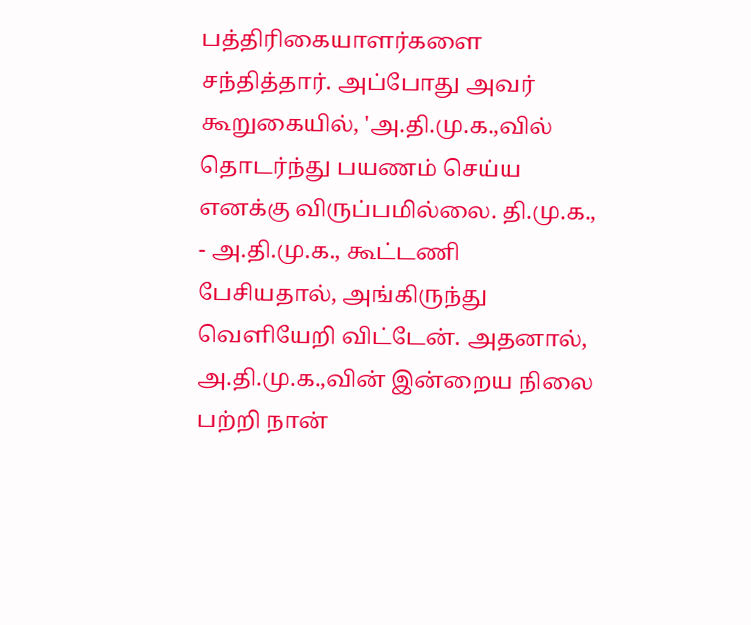பத்திரிகையாளர்களை சந்தித்தார். அப்போது அவர் கூறுகையில், 'அ.தி.மு.க.,வில் தொடர்ந்து பயணம் செய்ய எனக்கு விருப்பமில்லை. தி.மு.க., - அ.தி.மு.க., கூட்டணி பேசியதால், அங்கிருந்து வெளியேறி விட்டேன். அதனால், அ.தி.மு.க.,வின் இன்றைய நிலை பற்றி நான்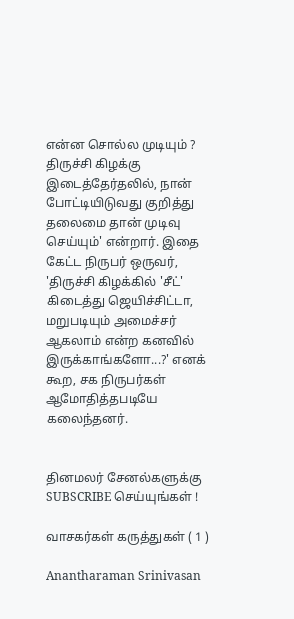என்ன சொல்ல முடியும் ? திருச்சி கிழக்கு இடைத்தேர்தலில், நான் போட்டியிடுவது குறித்து தலைமை தான் முடிவு செய்யும்' என்றார். இதை கேட்ட நிருபர் ஒருவர், 'திருச்சி கிழக்கில் 'சீட்' கிடைத்து ஜெயிச்சிட்டா, மறுபடியும் அமைச்சர் ஆகலாம் என்ற கனவில் இருக்காங்களோ...?' எனக் கூற, சக நிருபர்கள் ஆமோதித்தபடியே கலைந்தனர்.


தினமலர் சேனல்களுக்கு SUBSCRIBE செய்யுங்கள் !

வாசகர்கள் கருத்துகள் ( 1 )

Anantharaman Srinivasan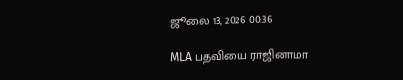ஜூலை 13, 2026 00:36

MLA பதவியை ராஜினாமா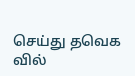செய்து தவெக வில்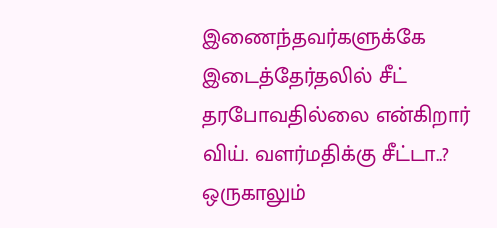இணைந்தவர்களுக்கே இடைத்தேர்தலில் சீட் தரபோவதில்லை என்கிறார் விய். வளர்மதிக்கு சீட்டா..? ஒருகாலும்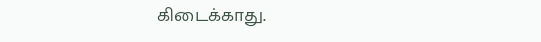கிடைக்காது.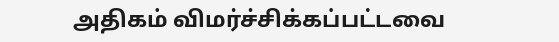அதிகம் விமர்ச்சிக்கப்பட்டவை